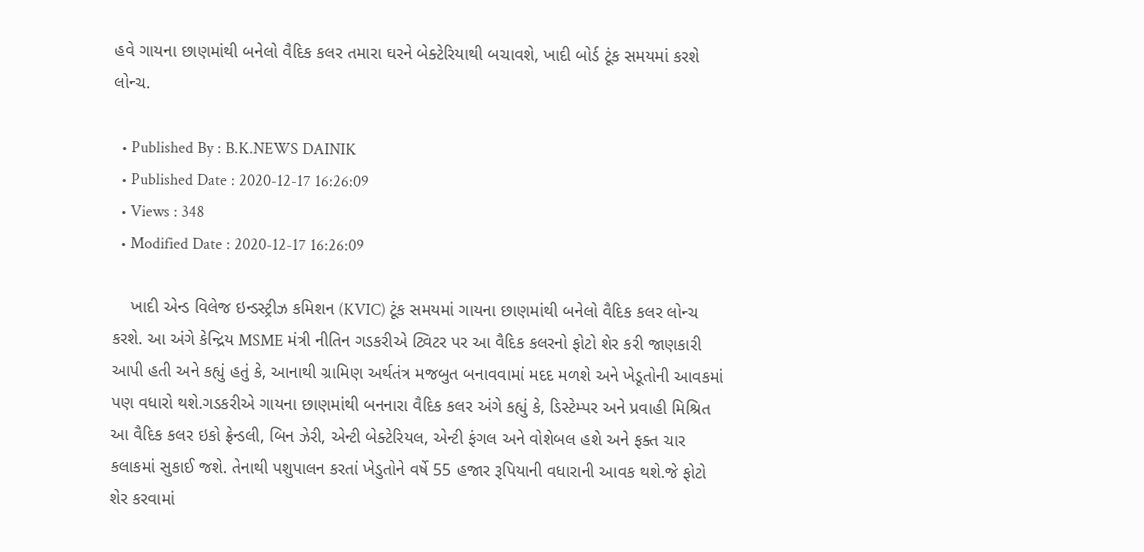હવે ગાયના છાણમાંથી બનેલો વૈદિક કલર તમારા ઘરને બેક્ટેરિયાથી બચાવશે, ખાદી બોર્ડ ટૂંક સમયમાં કરશે લોન્ચ.

  • Published By : B.K.NEWS DAINIK
  • Published Date : 2020-12-17 16:26:09
  • Views : 348
  • Modified Date : 2020-12-17 16:26:09

    ખાદી એન્ડ વિલેજ ઇન્ડસ્ટ્રીઝ કમિશન (KVIC) ટૂંક સમયમાં ગાયના છાણમાંથી બનેલો વૈદિક કલર લોન્ચ કરશે. આ અંગે કેન્દ્રિય MSME મંત્રી નીતિન ગડકરીએ ટ્વિટર પર આ વૈદિક કલરનો ફોટો શેર કરી જાણકારી આપી હતી અને કહ્યું હતું કે, આનાથી ગ્રામિણ અર્થતંત્ર મજબુત બનાવવામાં મદદ મળશે અને ખેડૂતોની આવકમાં પણ વધારો થશે.ગડકરીએ ગાયના છાણમાંથી બનનારા વૈદિક કલર અંગે કહ્યું કે, ડિસ્ટેમ્પર અને પ્રવાહી મિશ્રિત આ વૈદિક કલર ઇકો ફ્રેન્ડલી, બિન ઝેરી, એન્ટી બેક્ટેરિયલ, એન્ટી ફંગલ અને વોશેબલ હશે અને ફક્ત ચાર કલાકમાં સુકાઈ જશે. તેનાથી પશુપાલન કરતાં ખેડુતોને વર્ષે 55 હજાર રૂપિયાની વધારાની આવક થશે.જે ફોટો શેર કરવામાં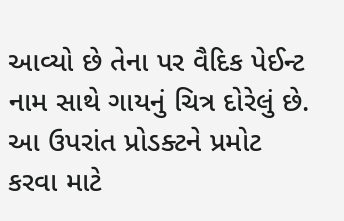આવ્યો છે તેના પર વૈદિક પેઈન્ટ નામ સાથે ગાયનું ચિત્ર દોરેલું છે. આ ઉપરાંત પ્રોડક્ટને પ્રમોટ કરવા માટે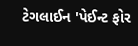ટેગલાઈન 'પેઈન્ટ ફોર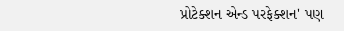પ્રોટેક્શન એન્ડ પરફેક્શન' પણ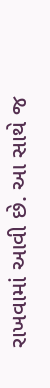રાખવામાં આવી છે. આ સાથે જ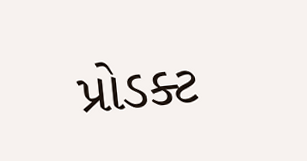પ્રોડક્ટ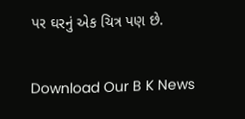પર ઘરનું એક ચિત્ર પણ છે.

Download Our B K News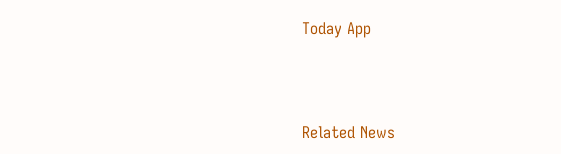Today App



Related News